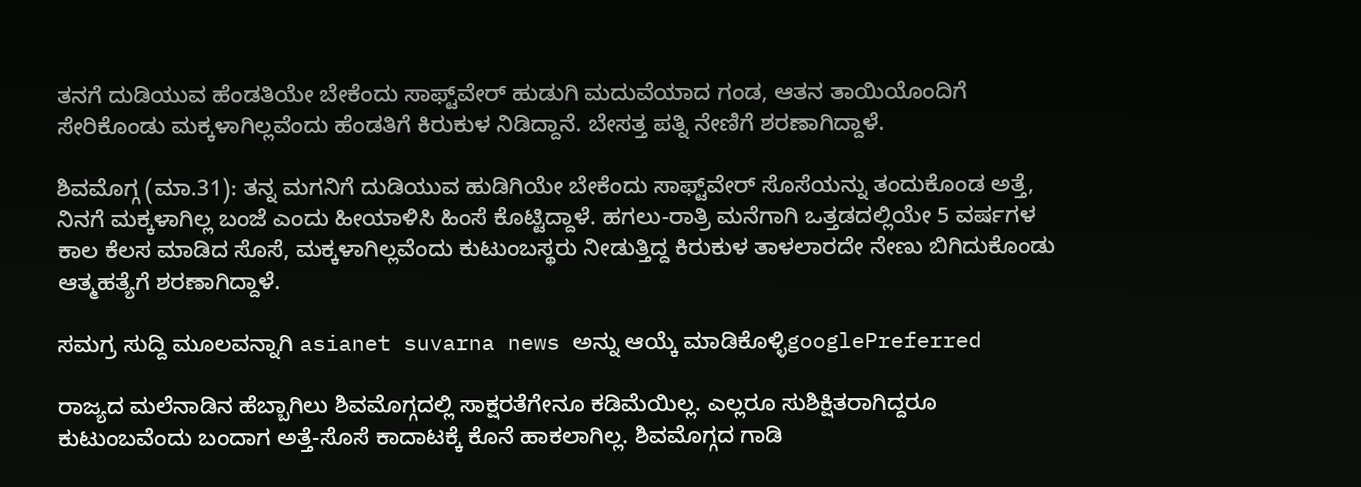ತನಗೆ ದುಡಿಯುವ ಹೆಂಡತಿಯೇ ಬೇಕೆಂದು ಸಾಫ್ಟ್‌ವೇರ್ ಹುಡುಗಿ ಮದುವೆಯಾದ ಗಂಡ, ಆತನ ತಾಯಿಯೊಂದಿಗೆ ಸೇರಿಕೊಂಡು ಮಕ್ಕಳಾಗಿಲ್ಲವೆಂದು ಹೆಂಡತಿಗೆ ಕಿರುಕುಳ ನಿಡಿದ್ದಾನೆ. ಬೇಸತ್ತ ಪತ್ನಿ ನೇಣಿಗೆ ಶರಣಾಗಿದ್ದಾಳೆ.

ಶಿವಮೊಗ್ಗ (ಮಾ.31): ತನ್ನ ಮಗನಿಗೆ ದುಡಿಯುವ ಹುಡಿಗಿಯೇ ಬೇಕೆಂದು ಸಾಫ್ಟ್‌ವೇರ್ ಸೊಸೆಯನ್ನು ತಂದುಕೊಂಡ ಅತ್ತೆ, ನಿನಗೆ ಮಕ್ಕಳಾಗಿಲ್ಲ ಬಂಜೆ ಎಂದು ಹೀಯಾಳಿಸಿ ಹಿಂಸೆ ಕೊಟ್ಟಿದ್ದಾಳೆ. ಹಗಲು-ರಾತ್ರಿ ಮನೆಗಾಗಿ ಒತ್ತಡದಲ್ಲಿಯೇ 5 ವರ್ಷಗಳ ಕಾಲ ಕೆಲಸ ಮಾಡಿದ ಸೊಸೆ, ಮಕ್ಕಳಾಗಿಲ್ಲವೆಂದು ಕುಟುಂಬಸ್ಥರು ನೀಡುತ್ತಿದ್ದ ಕಿರುಕುಳ ತಾಳಲಾರದೇ ನೇಣು ಬಿಗಿದುಕೊಂಡು ಆತ್ಮಹತ್ಯೆಗೆ ಶರಣಾಗಿದ್ದಾಳೆ.

ಸಮಗ್ರ ಸುದ್ದಿ ಮೂಲವನ್ನಾಗಿ asianet suvarna news ಅನ್ನು ಆಯ್ಕೆ ಮಾಡಿಕೊಳ್ಳಿgooglePreferred

ರಾಜ್ಯದ ಮಲೆನಾಡಿನ ಹೆಬ್ಬಾಗಿಲು ಶಿವಮೊಗ್ಗದಲ್ಲಿ ಸಾಕ್ಷರತೆಗೇನೂ ಕಡಿಮೆಯಿಲ್ಲ. ಎಲ್ಲರೂ ಸುಶಿಕ್ಷಿತರಾಗಿದ್ದರೂ ಕುಟುಂಬವೆಂದು ಬಂದಾಗ ಅತ್ತೆ-ಸೊಸೆ ಕಾದಾಟಕ್ಕೆ ಕೊನೆ ಹಾಕಲಾಗಿಲ್ಲ. ಶಿವಮೊಗ್ಗದ ಗಾಡಿ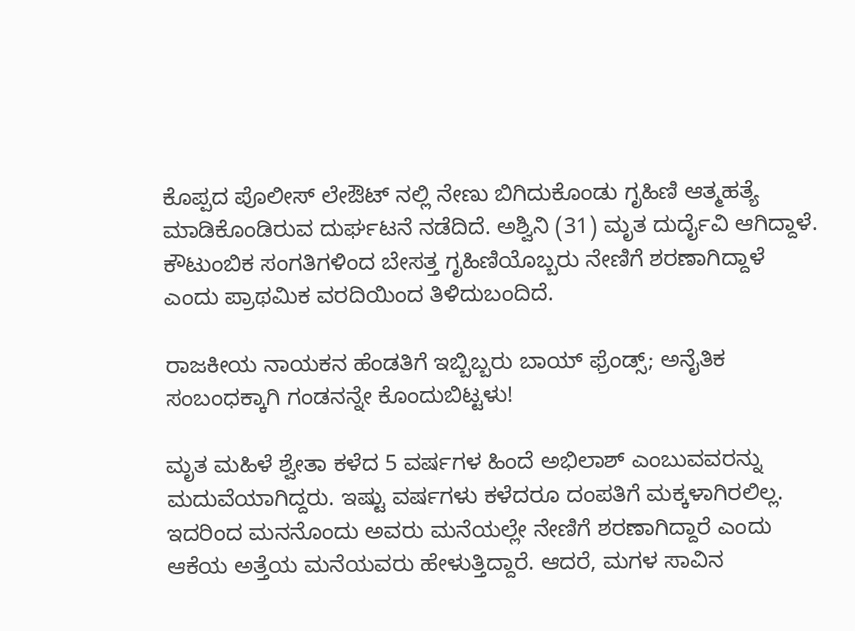ಕೊಪ್ಪದ ಪೊಲೀಸ್ ಲೇಔಟ್ ನಲ್ಲಿ ನೇಣು ಬಿಗಿದುಕೊಂಡು ಗೃಹಿಣಿ ಆತ್ಮಹತ್ಯೆ ಮಾಡಿಕೊಂಡಿರುವ ದುರ್ಘಟನೆ ನಡೆದಿದೆ. ಅಶ್ವಿನಿ (31) ಮೃತ ದುರ್ದೈವಿ ಆಗಿದ್ದಾಳೆ. ಕೌಟುಂಬಿಕ ಸಂಗತಿಗಳಿಂದ ಬೇಸತ್ತ ಗೃಹಿಣಿಯೊಬ್ಬರು ನೇಣಿಗೆ ಶರಣಾಗಿದ್ದಾಳೆ ಎಂದು ಪ್ರಾಥಮಿಕ ವರದಿಯಿಂದ ತಿಳಿದುಬಂದಿದೆ.

ರಾಜಕೀಯ ನಾಯಕನ ಹೆಂಡತಿಗೆ ಇಬ್ಬಿಬ್ಬರು ಬಾಯ್ ಫ್ರೆಂಡ್ಸ್‌; ಅನೈತಿಕ ಸಂಬಂಧಕ್ಕಾಗಿ ಗಂಡನನ್ನೇ ಕೊಂದುಬಿಟ್ಟಳು!

ಮೃತ ಮಹಿಳೆ ಶ್ವೇತಾ ಕಳೆದ 5 ವರ್ಷಗಳ ಹಿಂದೆ ಅಭಿಲಾಶ್‌ ಎಂಬುವವರನ್ನು ಮದುವೆಯಾಗಿದ್ದರು. ಇಷ್ಟು ವರ್ಷಗಳು ಕಳೆದರೂ ದಂಪತಿಗೆ ಮಕ್ಕಳಾಗಿರಲಿಲ್ಲ. ಇದರಿಂದ ಮನನೊಂದು ಅವರು ಮನೆಯಲ್ಲೇ ನೇಣಿಗೆ ಶರಣಾಗಿದ್ದಾರೆ ಎಂದು ಆಕೆಯ ಅತ್ತೆಯ ಮನೆಯವರು ಹೇಳುತ್ತಿದ್ದಾರೆ. ಆದರೆ, ಮಗಳ ಸಾವಿನ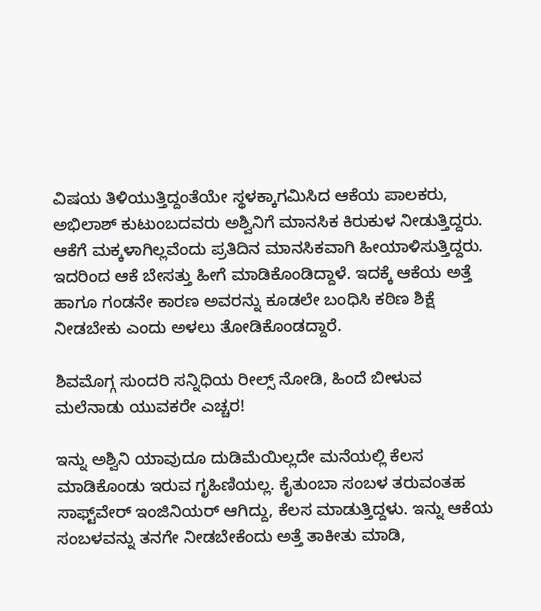ವಿಷಯ ತಿಳಿಯುತ್ತಿದ್ದಂತೆಯೇ ಸ್ಥಳಕ್ಕಾಗಮಿಸಿದ ಆಕೆಯ ಪಾಲಕರು, ಅಭಿಲಾಶ್ ಕುಟುಂಬದವರು ಅಶ್ವಿನಿಗೆ ಮಾನಸಿಕ ಕಿರುಕುಳ ನೀಡುತ್ತಿದ್ದರು. ಆಕೆಗೆ ಮಕ್ಕಳಾಗಿಲ್ಲವೆಂದು ಪ್ರತಿದಿನ ಮಾನಸಿಕವಾಗಿ ಹೀಯಾಳಿಸುತ್ತಿದ್ದರು. ಇದರಿಂದ ಆಕೆ ಬೇಸತ್ತು ಹೀಗೆ ಮಾಡಿಕೊಂಡಿದ್ದಾಳೆ. ಇದಕ್ಕೆ ಆಕೆಯ ಅತ್ತೆ ಹಾಗೂ ಗಂಡನೇ ಕಾರಣ ಅವರನ್ನು ಕೂಡಲೇ ಬಂಧಿಸಿ ಕಠಿಣ ಶಿಕ್ಷೆ ನೀಡಬೇಕು ಎಂದು ಅಳಲು ತೋಡಿಕೊಂಡದ್ದಾರೆ.

ಶಿವಮೊಗ್ಗ ಸುಂದರಿ ಸನ್ನಿಧಿಯ ರೀಲ್ಸ್ ನೋಡಿ, ಹಿಂದೆ ಬೀಳುವ ಮಲೆನಾಡು ಯುವಕರೇ ಎಚ್ಚರ!

ಇನ್ನು ಅಶ್ವಿನಿ ಯಾವುದೂ ದುಡಿಮೆಯಿಲ್ಲದೇ ಮನೆಯಲ್ಲಿ ಕೆಲಸ ಮಾಡಿಕೊಂಡು ಇರುವ ಗೃಹಿಣಿಯಲ್ಲ. ಕೈತುಂಬಾ ಸಂಬಳ ತರುವಂತಹ ಸಾಫ್ಟ್‌ವೇರ್ ಇಂಜಿನಿಯರ್ ಆಗಿದ್ದು, ಕೆಲಸ ಮಾಡುತ್ತಿದ್ದಳು. ಇನ್ನು ಆಕೆಯ ಸಂಬಳವನ್ನು ತನಗೇ ನೀಡಬೇಕೆಂದು ಅತ್ತೆ ತಾಕೀತು ಮಾಡಿ,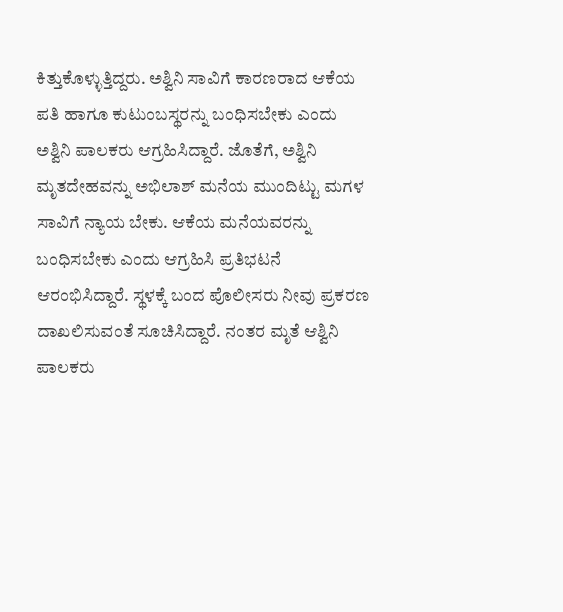ಕಿತ್ತುಕೊಳ್ಳುತ್ತಿದ್ದರು. ಅಶ್ವಿನಿ ಸಾವಿಗೆ ಕಾರಣರಾದ ಆಕೆಯ ಪತಿ ಹಾಗೂ ಕುಟುಂಬಸ್ಥರನ್ನು ಬಂಧಿಸಬೇಕು ಎಂದು ಅಶ್ವಿನಿ ಪಾಲಕರು ಆಗ್ರಹಿಸಿದ್ದಾರೆ. ಜೊತೆಗೆ, ಅಶ್ವಿನಿ ಮೃತದೇಹವನ್ನು ಅಭಿಲಾಶ್ ಮನೆಯ ಮುಂದಿಟ್ಟು ಮಗಳ ಸಾವಿಗೆ ನ್ಯಾಯ ಬೇಕು. ಆಕೆಯ ಮನೆಯವರನ್ನು ಬಂಧಿಸಬೇಕು ಎಂದು ಆಗ್ರಹಿಸಿ ಪ್ರತಿಭಟನೆ ಆರಂಭಿಸಿದ್ದಾರೆ. ಸ್ಥಳಕ್ಕೆ ಬಂದ ಪೊಲೀಸರು ನೀವು ಪ್ರಕರಣ ದಾಖಲಿಸುವಂತೆ ಸೂಚಿಸಿದ್ದಾರೆ. ನಂತರ ಮೃತೆ ಆಶ್ವಿನಿ ಪಾಲಕರು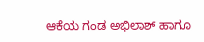ಆಕೆಯ ಗಂಡ ಅಭಿಲಾಶ್ ಹಾಗೂ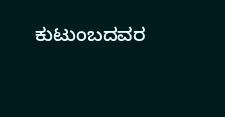ಕುಟುಂಬದವರ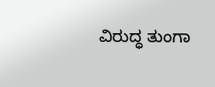ವಿರುದ್ಧ ತುಂಗಾ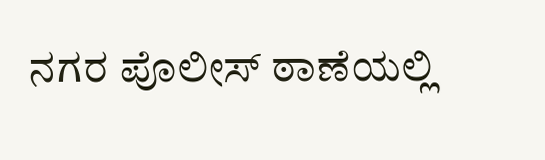ನಗರ ಪೊಲೀಸ್‌ ಠಾಣೆಯಲ್ಲಿ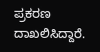ಪ್ರಕರಣ ದಾಖಲಿಸಿದ್ದಾರೆ.